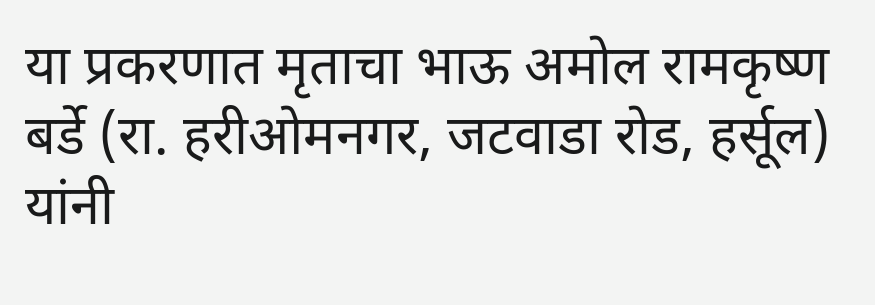या प्रकरणात मृताचा भाऊ अमोल रामकृष्ण बर्डे (रा. हरीओमनगर, जटवाडा रोड, हर्सूल) यांनी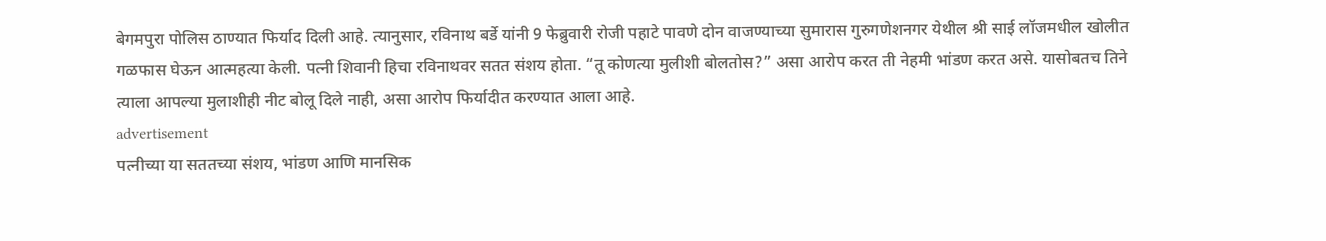बेगमपुरा पोलिस ठाण्यात फिर्याद दिली आहे. त्यानुसार, रविनाथ बर्डे यांनी 9 फेब्रुवारी रोजी पहाटे पावणे दोन वाजण्याच्या सुमारास गुरुगणेशनगर येथील श्री साई लॉजमधील खोलीत गळफास घेऊन आत्महत्या केली. पत्नी शिवानी हिचा रविनाथवर सतत संशय होता. “तू कोणत्या मुलीशी बोलतोस?” असा आरोप करत ती नेहमी भांडण करत असे. यासोबतच तिने त्याला आपल्या मुलाशीही नीट बोलू दिले नाही, असा आरोप फिर्यादीत करण्यात आला आहे.
advertisement
पत्नीच्या या सततच्या संशय, भांडण आणि मानसिक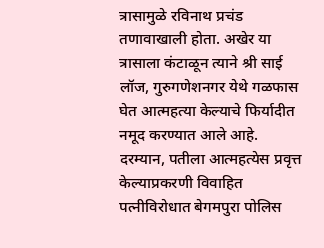त्रासामुळे रविनाथ प्रचंड तणावाखाली होता. अखेर या त्रासाला कंटाळून त्याने श्री साई लॉज, गुरुगणेशनगर येथे गळफास घेत आत्महत्या केल्याचे फिर्यादीत नमूद करण्यात आले आहे.
दरम्यान, पतीला आत्महत्येस प्रवृत्त केल्याप्रकरणी विवाहित पत्नीविरोधात बेगमपुरा पोलिस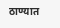ठाण्यात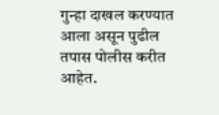गुन्हा दाखल करण्यात आला असून पुढील तपास पोलीस करीत आहेत.